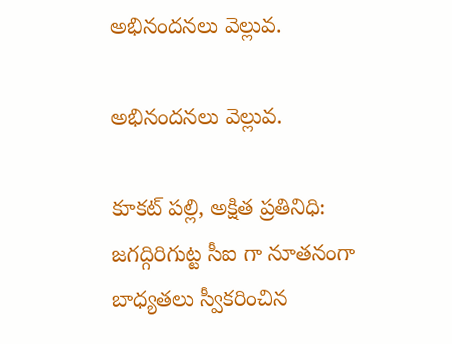అభినందనలు వెల్లువ.

అభినందనలు వెల్లువ.

కూకట్ పల్లి, అక్షిత ప్రతినిధి:
జగద్గిరిగుట్ట సీఐ గా నూతనంగా బాధ్యతలు స్వీకరించిన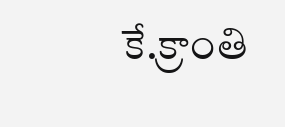కే.క్రాంతి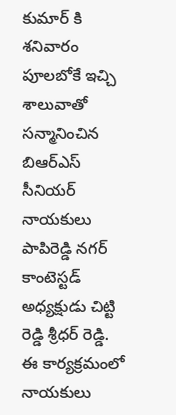కుమార్ కి శనివారం పూలబోకే ఇచ్చి శాలువాతో సన్మానించిన బిఆర్ఎస్ సీనియర్ నాయకులు పాపిరెడ్డి నగర్ కాంటెస్టడ్ అధ్యక్షుడు చిట్టి రెడ్డి శ్రీధర్ రెడ్డి. ఈ కార్యక్రమంలో నాయకులు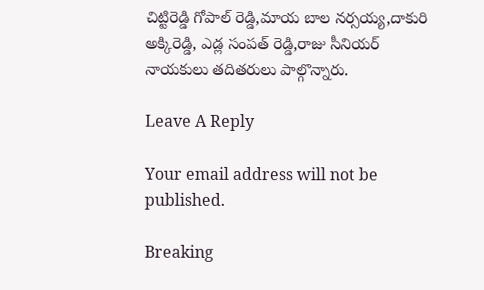చిట్టిరెడ్డి గోపాల్ రెడ్డి,మాయ బాల నర్సయ్య,దాకురి అక్కిరెడ్డి, ఎడ్ల సంపత్ రెడ్డి,రాజు సీనియర్ నాయకులు తదితరులు పాల్గొన్నారు.

Leave A Reply

Your email address will not be published.

Breaking